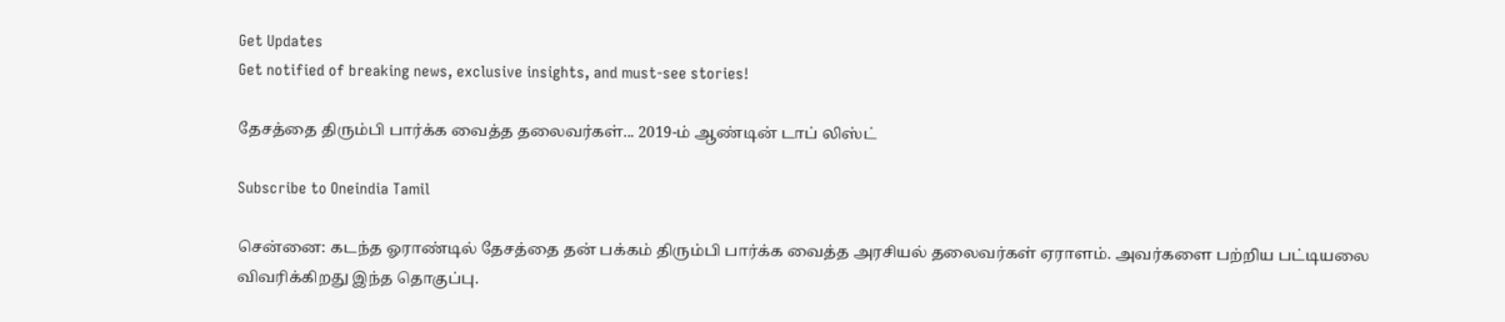Get Updates
Get notified of breaking news, exclusive insights, and must-see stories!

தேசத்தை திரும்பி பார்க்க வைத்த தலைவர்கள்... 2019-ம் ஆண்டின் டாப் லிஸ்ட்

Subscribe to Oneindia Tamil

சென்னை: கடந்த ஓராண்டில் தேசத்தை தன் பக்கம் திரும்பி பார்க்க வைத்த அரசியல் தலைவர்கள் ஏராளம். அவர்களை பற்றிய பட்டியலை விவரிக்கிறது இந்த தொகுப்பு.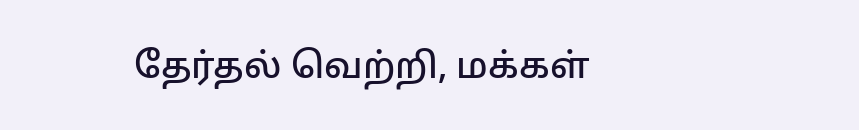தேர்தல் வெற்றி, மக்கள்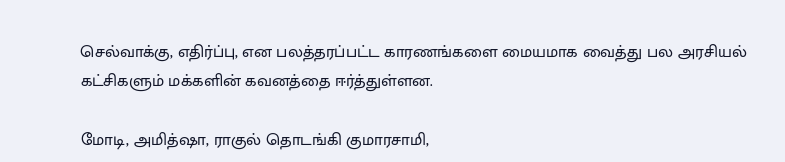செல்வாக்கு, எதிர்ப்பு, என பலத்தரப்பட்ட காரணங்களை மையமாக வைத்து பல அரசியல் கட்சிகளும் மக்களின் கவனத்தை ஈர்த்துள்ளன.

மோடி, அமித்ஷா, ராகுல் தொடங்கி குமாரசாமி,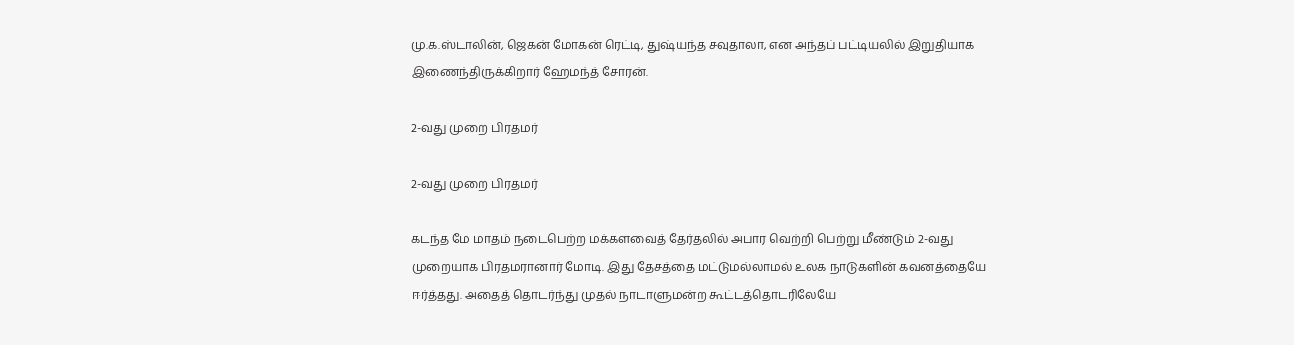மு.க.ஸ்டாலின், ஜெகன் மோகன் ரெட்டி, துஷ்யந்த சவுதாலா, என அந்தப் பட்டியலில் இறுதியாக இணைந்திருக்கிறார் ஹேமந்த் சோரன்.

2-வது முறை பிரதமர்

2-வது முறை பிரதமர்

கடந்த மே மாதம் நடைபெற்ற மக்களவைத் தேர்தலில் அபார வெற்றி பெற்று மீண்டும் 2-வது முறையாக பிரதமரானார் மோடி. இது தேசத்தை மட்டுமல்லாமல் உலக நாடுகளின் கவனத்தையே ஈர்த்தது. அதைத் தொடர்ந்து முதல் நாடாளுமன்ற கூட்டத்தொடரிலேயே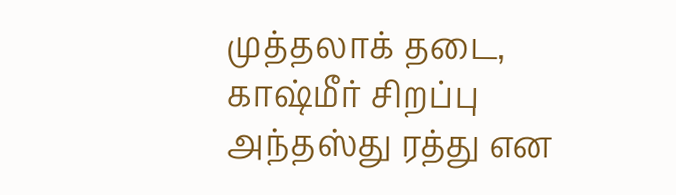முத்தலாக் தடை, காஷ்மீர் சிறப்பு அந்தஸ்து ரத்து என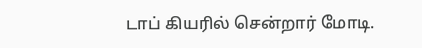டாப் கியரில் சென்றார் மோடி.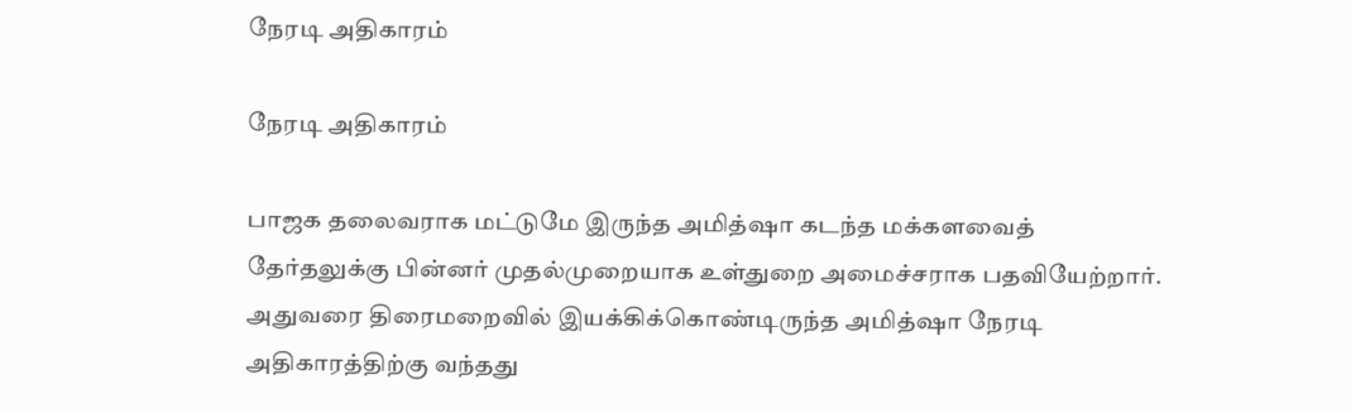நேரடி அதிகாரம்

நேரடி அதிகாரம்

பாஜக தலைவராக மட்டுமே இருந்த அமித்ஷா கடந்த மக்களவைத் தேர்தலுக்கு பின்னர் முதல்முறையாக உள்துறை அமைச்சராக பதவியேற்றார். அதுவரை திரைமறைவில் இயக்கிக்கொண்டிருந்த அமித்ஷா நேரடி அதிகாரத்திற்கு வந்தது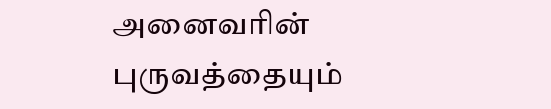அனைவரின் புருவத்தையும்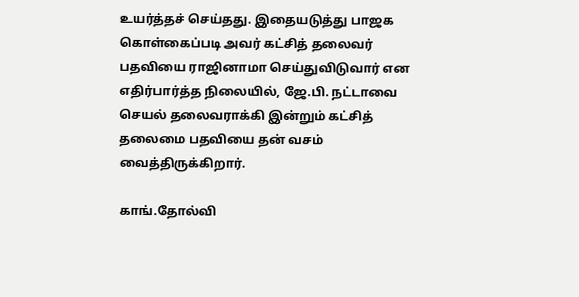உயர்த்தச் செய்தது. இதையடுத்து பாஜக கொள்கைப்படி அவர் கட்சித் தலைவர் பதவியை ராஜினாமா செய்துவிடுவார் என எதிர்பார்த்த நிலையில், ஜே.பி. நட்டாவை செயல் தலைவராக்கி இன்றும் கட்சித் தலைமை பதவியை தன் வசம் வைத்திருக்கிறார்.

காங்.தோல்வி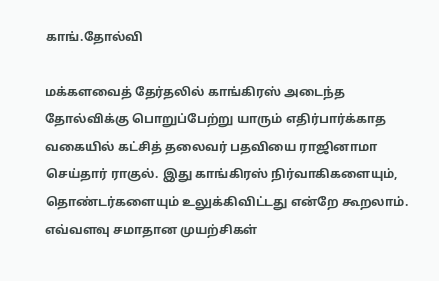காங்.தோல்வி

மக்களவைத் தேர்தலில் காங்கிரஸ் அடைந்த தோல்விக்கு பொறுப்பேற்று யாரும் எதிர்பார்க்காத வகையில் கட்சித் தலைவர் பதவியை ராஜினாமா செய்தார் ராகுல். இது காங்கிரஸ் நிர்வாகிகளையும், தொண்டர்களையும் உலுக்கிவிட்டது என்றே கூறலாம். எவ்வளவு சமாதான முயற்சிகள்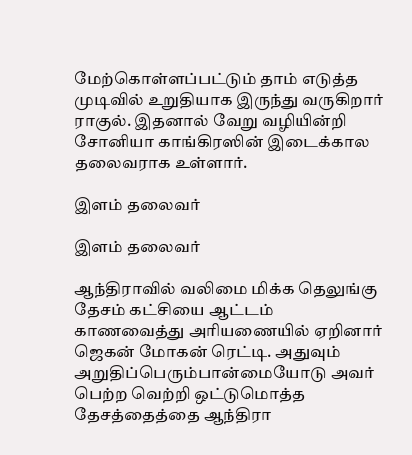மேற்கொள்ளப்பட்டும் தாம் எடுத்த முடிவில் உறுதியாக இருந்து வருகிறார் ராகுல். இதனால் வேறு வழியின்றி சோனியா காங்கிரஸின் இடைக்கால தலைவராக உள்ளார்.

இளம் தலைவர்

இளம் தலைவர்

ஆந்திராவில் வலிமை மிக்க தெலுங்கு தேசம் கட்சியை ஆட்டம் காணவைத்து அரியணையில் ஏறினார் ஜெகன் மோகன் ரெட்டி. அதுவும் அறுதிப்பெரும்பான்மையோடு அவர் பெற்ற வெற்றி ஒட்டுமொத்த தேசத்தைத்தை ஆந்திரா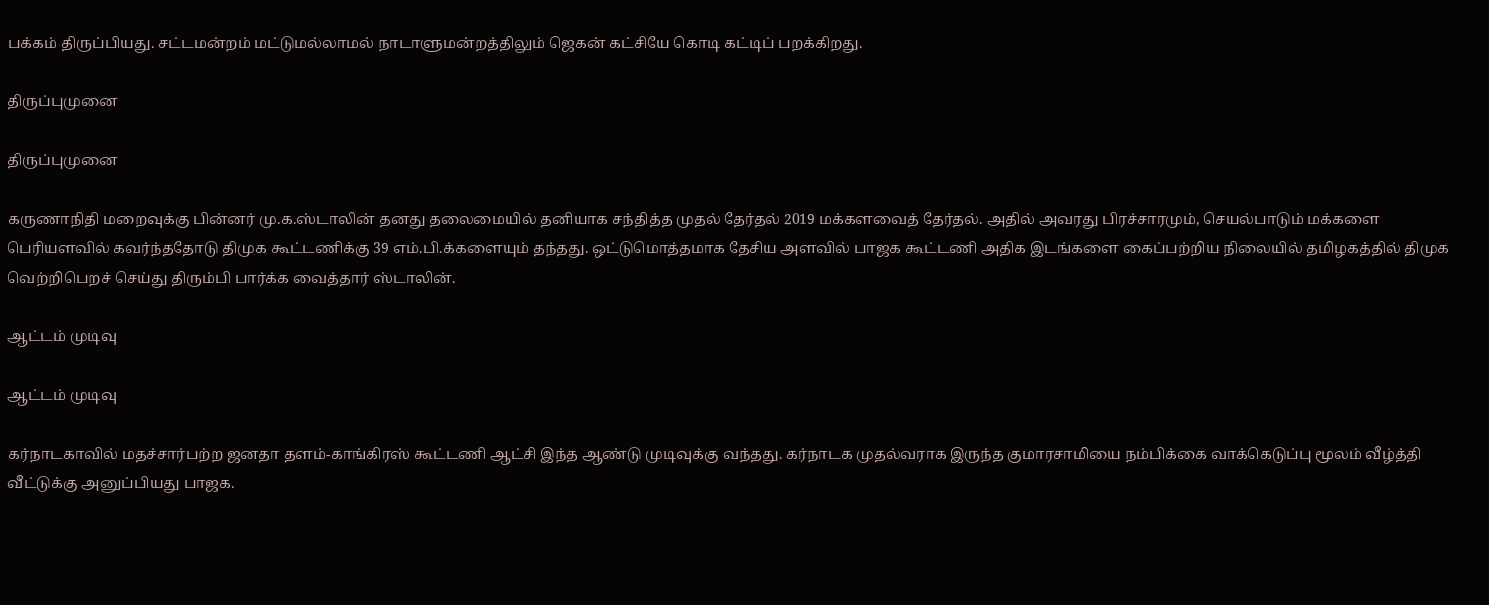பக்கம் திருப்பியது. சட்டமன்றம் மட்டுமல்லாமல் நாடாளுமன்றத்திலும் ஜெகன் கட்சியே கொடி கட்டிப் பறக்கிறது.

திருப்புமுனை

திருப்புமுனை

கருணாநிதி மறைவுக்கு பின்னர் மு.க.ஸ்டாலின் தனது தலைமையில் தனியாக சந்தித்த முதல் தேர்தல் 2019 மக்களவைத் தேர்தல். அதில் அவரது பிரச்சாரமும், செயல்பாடும் மக்களை பெரியளவில் கவர்ந்ததோடு திமுக கூட்டணிக்கு 39 எம்.பி.க்களையும் தந்தது. ஒட்டுமொத்தமாக தேசிய அளவில் பாஜக கூட்டணி அதிக இடங்களை கைப்பற்றிய நிலையில் தமிழகத்தில் திமுக வெற்றிபெறச் செய்து திரும்பி பார்க்க வைத்தார் ஸ்டாலின்.

ஆட்டம் முடிவு

ஆட்டம் முடிவு

கர்நாடகாவில் மதச்சார்பற்ற ஜனதா தளம்-காங்கிரஸ் கூட்டணி ஆட்சி இந்த ஆண்டு முடிவுக்கு வந்தது. கர்நாடக முதல்வராக இருந்த குமாரசாமியை நம்பிக்கை வாக்கெடுப்பு மூலம் வீழ்த்தி வீட்டுக்கு அனுப்பியது பாஜக.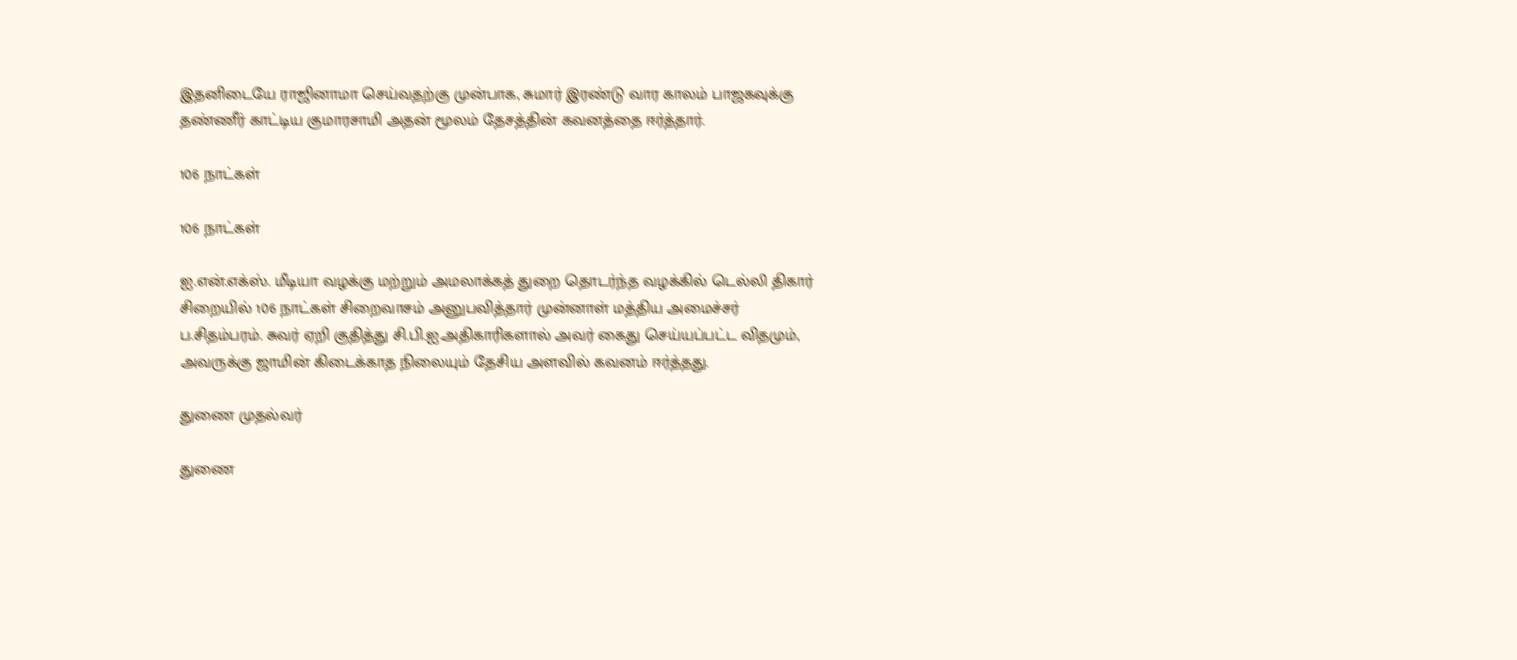இதனிடையே ராஜினாமா செய்வதற்கு முன்பாக, சுமார் இரண்டு வார காலம் பாஜகவுக்கு தண்ணீர் காட்டிய குமாரசாமி அதன் மூலம் தேசத்தின் கவனத்தை ஈர்த்தார்.

106 நாட்கள்

106 நாட்கள்

ஐ.என்.எக்ஸ். மீடியா வழக்கு மற்றும் அமலாக்கத் துறை தொடர்ந்த வழக்கில் டெல்லி திகார் சிறையில் 106 நாட்கள் சிறைவாசம் அனுபவித்தார் முன்னாள் மத்திய அமைச்சர் ப.சிதம்பரம். சுவர் ஏறி குதித்து சி.பி.ஐ.அதிகாரிகளால் அவர் கைது செய்யப்பட்ட விதமும், அவருக்கு ஜாமின் கிடைக்காத நிலையும் தேசிய அளவில் கவனம் ஈர்த்தது.

துணை முதல்வர்

துணை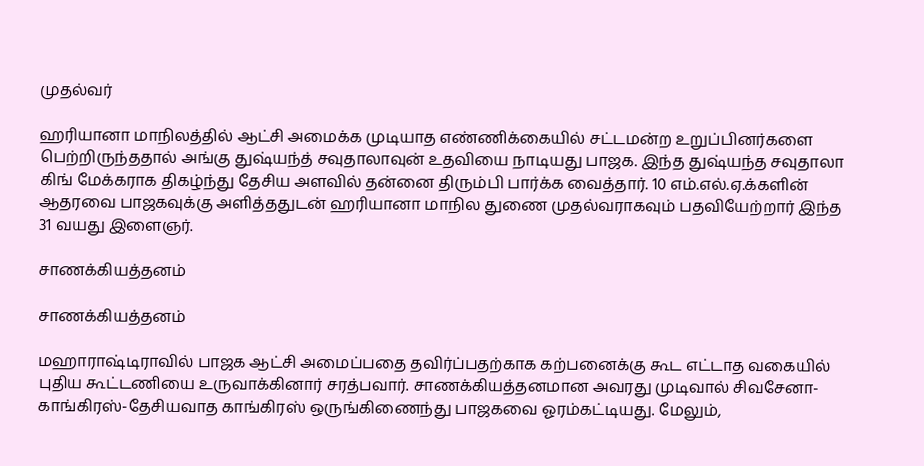முதல்வர்

ஹரியானா மாநிலத்தில் ஆட்சி அமைக்க முடியாத எண்ணிக்கையில் சட்டமன்ற உறுப்பினர்களை பெற்றிருந்ததால் அங்கு துஷ்யந்த் சவுதாலாவுன் உதவியை நாடியது பாஜக. இந்த துஷ்யந்த சவுதாலா கிங் மேக்கராக திகழ்ந்து தேசிய அளவில் தன்னை திரும்பி பார்க்க வைத்தார். 10 எம்.எல்.ஏ.க்களின் ஆதரவை பாஜகவுக்கு அளித்ததுடன் ஹரியானா மாநில துணை முதல்வராகவும் பதவியேற்றார் இந்த 31 வயது இளைஞர்.

சாணக்கியத்தனம்

சாணக்கியத்தனம்

மஹாராஷ்டிராவில் பாஜக ஆட்சி அமைப்பதை தவிர்ப்பதற்காக கற்பனைக்கு கூட எட்டாத வகையில் புதிய கூட்டணியை உருவாக்கினார் சரத்பவார். சாணக்கியத்தனமான அவரது முடிவால் சிவசேனா-காங்கிரஸ்-தேசியவாத காங்கிரஸ் ஒருங்கிணைந்து பாஜகவை ஓரம்கட்டியது. மேலும்,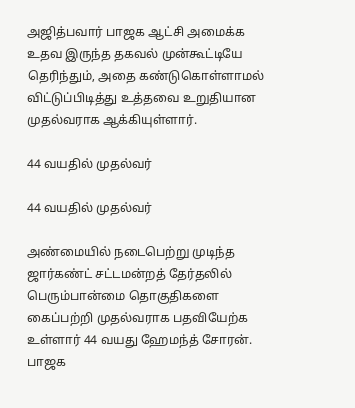அஜித்பவார் பாஜக ஆட்சி அமைக்க உதவ இருந்த தகவல் முன்கூட்டியே தெரிந்தும், அதை கண்டுகொள்ளாமல் விட்டுப்பிடித்து உத்தவை உறுதியான முதல்வராக ஆக்கியுள்ளார்.

44 வயதில் முதல்வர்

44 வயதில் முதல்வர்

அண்மையில் நடைபெற்று முடிந்த ஜார்கண்ட் சட்டமன்றத் தேர்தலில் பெரும்பான்மை தொகுதிகளை கைப்பற்றி முதல்வராக பதவியேற்க உள்ளார் 44 வயது ஹேமந்த் சோரன். பாஜக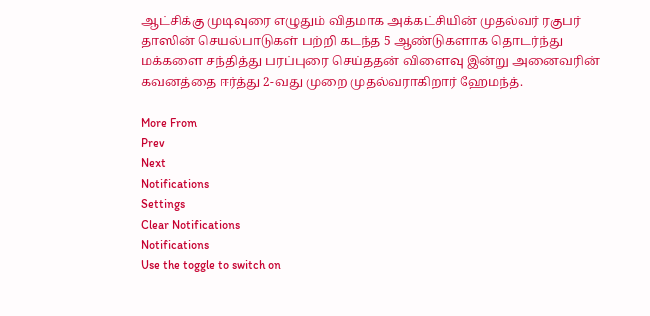ஆட்சிக்கு முடிவுரை எழுதும் விதமாக அக்கட்சியின் முதல்வர் ரகுபர் தாஸின் செயல்பாடுகள் பற்றி கடந்த 5 ஆண்டுகளாக தொடர்ந்து மக்களை சந்தித்து பரப்புரை செய்ததன் விளைவு இன்று அனைவரின் கவனத்தை ஈர்த்து 2-வது முறை முதல்வராகிறார் ஹேமந்த்.

More From
Prev
Next
Notifications
Settings
Clear Notifications
Notifications
Use the toggle to switch on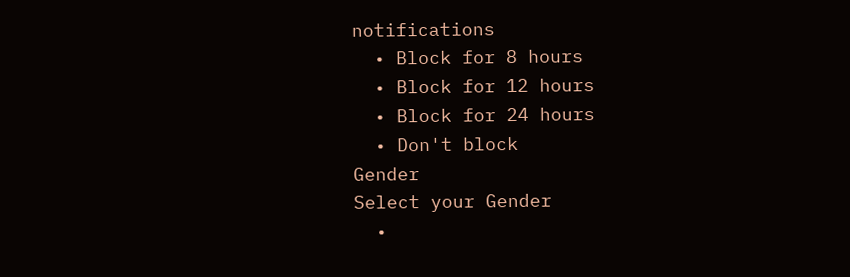notifications
  • Block for 8 hours
  • Block for 12 hours
  • Block for 24 hours
  • Don't block
Gender
Select your Gender
  •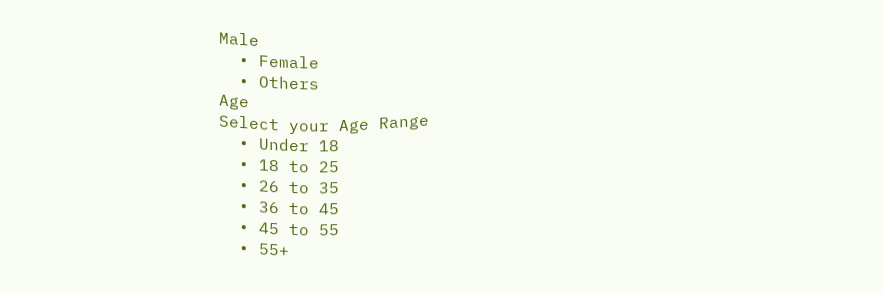Male
  • Female
  • Others
Age
Select your Age Range
  • Under 18
  • 18 to 25
  • 26 to 35
  • 36 to 45
  • 45 to 55
  • 55+